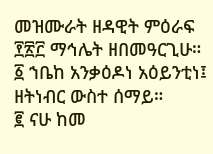መዝሙራት ዘዳዊት ምዕራፍ ፻፳፫ ማኅሌት ዘበመዓርጊሁ።
፩ ኀቤከ አንቃዕዶነ አዕይንቲነ፤ ዘትነብር ውስተ ሰማይ።
፪ ናሁ ከመ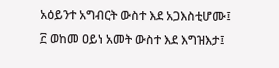አዕይንተ አግብርት ውስተ እደ አጋእስቲሆሙ፤
፫ ወከመ ዐይነ አመት ውስተ እደ እግዝእታ፤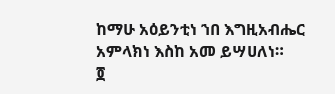ከማሁ አዕይንቲነ ኀበ እግዚአብሔር አምላክነ እስከ አመ ይሣሀለነ።
፬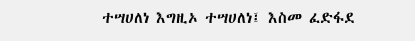ተሣሀለነ እግዚኦ ተሣሀለነ፤ እስመ ፈድፋደ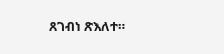ጸገብነ ጽእለተ።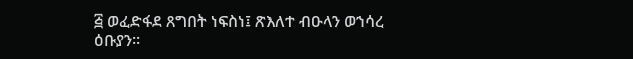፭ ወፈድፋደ ጸግበት ነፍስነ፤ ጽእለተ ብዑላን ወኀሳረ ዕቡያን።